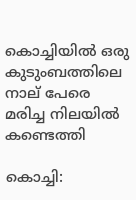കൊച്ചിയിൽ ഒരു കുടുംബത്തിലെ നാല് പേരെ മരിച്ച നിലയിൽ കണ്ടെത്തി

കൊച്ചി: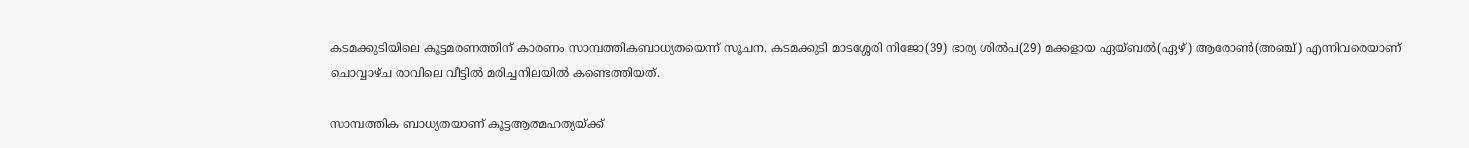കടമക്കുടിയിലെ കൂട്ടമരണത്തിന് കാരണം സാമ്പത്തികബാധ്യതയെന്ന് സൂചന. കടമക്കുടി മാടശ്ശേരി നിജോ(39) ഭാര്യ ശില്‍പ(29) മക്കളായ ഏയ്ബല്‍(ഏഴ്) ആരോണ്‍(അഞ്ച്) എന്നിവരെയാണ് ചൊവ്വാഴ്ച രാവിലെ വീട്ടില്‍ മരിച്ചനിലയില്‍ കണ്ടെത്തിയത്.

സാമ്പത്തിക ബാധ്യതയാണ് കൂട്ടആത്മഹത്യയ്ക്ക്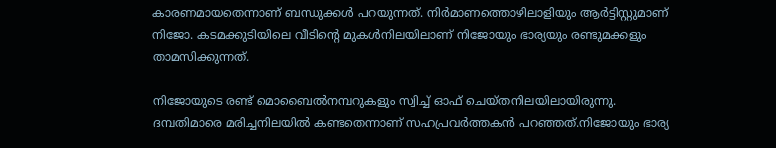കാരണമായതെന്നാണ് ബന്ധുക്കള്‍ പറയുന്നത്. നിര്‍മാണത്തൊഴിലാളിയും ആര്‍ട്ടിസ്റ്റുമാണ് നിജോ. കടമക്കുടിയിലെ വീടിന്റെ മുകള്‍നിലയിലാണ് നിജോയും ഭാര്യയും രണ്ടുമക്കളും താമസിക്കുന്നത്.

നിജോയുടെ രണ്ട് മൊബൈല്‍നമ്പറുകളും സ്വിച്ച് ഓഫ് ചെയ്തനിലയിലായിരുന്നു. ദമ്പതിമാരെ മരിച്ചനിലയില്‍ കണ്ടതെന്നാണ് സഹപ്രവര്‍ത്തകന്‍ പറഞ്ഞത്.നിജോയും ഭാര്യ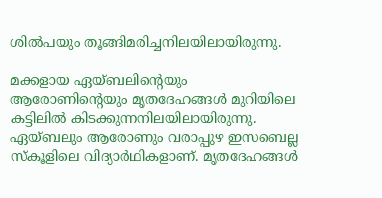ശില്‍പയും തൂങ്ങിമരിച്ചനിലയിലായിരുന്നു.

മക്കളായ ഏയ്ബലിന്റെയും ആരോണിന്റെയും മൃതദേഹങ്ങള്‍ മുറിയിലെ കട്ടിലില്‍ കിടക്കുന്നനിലയിലായിരുന്നു. ഏയ്ബലും ആരോണും വരാപ്പുഴ ഇസബെല്ല സ്‌കൂളിലെ വിദ്യാര്‍ഥികളാണ്. മൃതദേഹങ്ങള്‍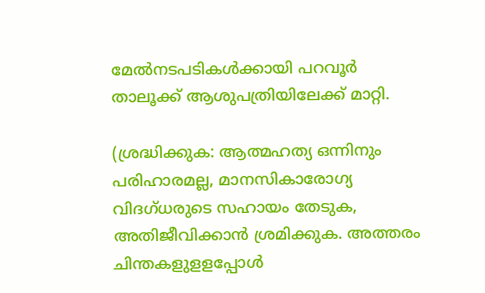മേല്‍നടപടികള്‍ക്കായി പറവൂര്‍ താലൂക്ക് ആശുപത്രിയിലേക്ക് മാറ്റി.

(ശ്രദ്ധിക്കുക: ആത്മഹത്യ ഒന്നിനും പരിഹാരമല്ല, മാനസികാരോഗ്യ വിദഗ്ധരുടെ സഹായം തേടുക, അതിജീവിക്കാന്‍ ശ്രമിക്കുക. അത്തരം ചിന്തകളുളളപ്പോള്‍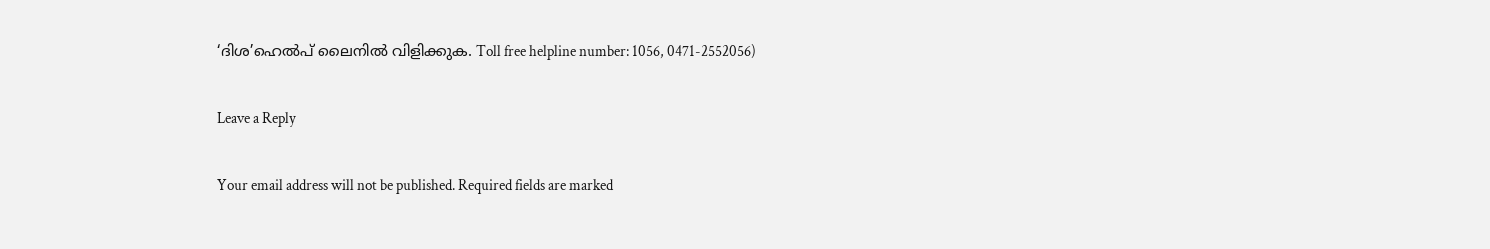‘ദിശ’ഹെല്‍പ് ലൈനില്‍ വിളിക്കുക. Toll free helpline number: 1056, 0471-2552056)

Leave a Reply

Your email address will not be published. Required fields are marked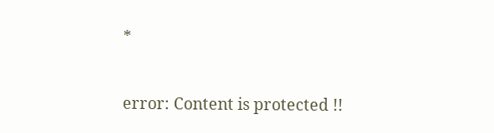*

error: Content is protected !!